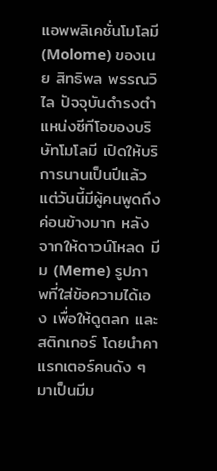แอพพลิเคชั่นโมโลมี (Molome) ของเนย สิทธิพล พรรณวิไล ปัจจุบันดำรงตำแหน่งซีทีโอของบริษัทโมโลมี เปิดให้บริการนานเป็นปีแล้ว แต่วันนี้มีผู้คนพูดถึงค่อนข้างมาก หลังจากให้ดาวน์โหลด มีม (Meme) รูปภาพที่ใส่ข้อความได้เอง เพื่อให้ดูตลก และสติกเกอร์ โดยนำคาแรกเตอร์คนดัง ๆ มาเป็นมีม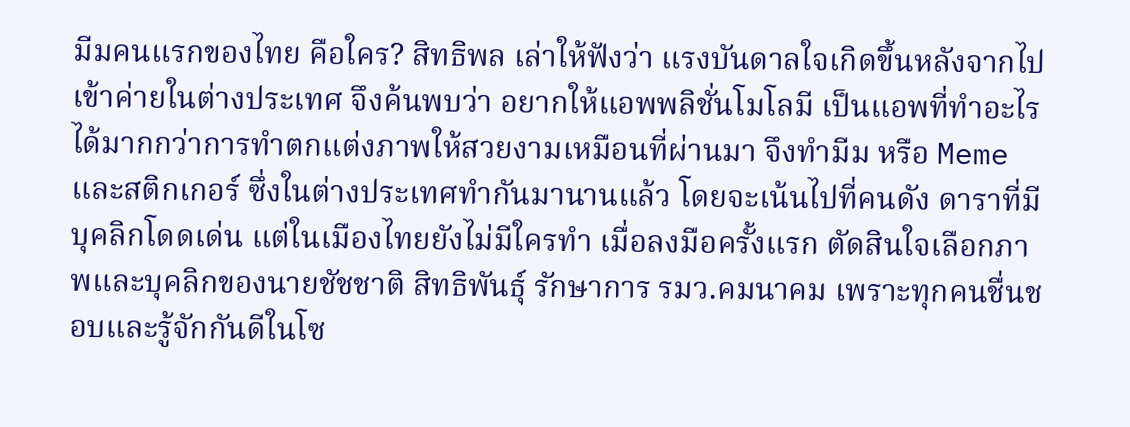มีมคนแรกของไทย คือใคร? สิทธิพล เล่าให้ฟังว่า แรงบันดาลใจเกิดขึ้นหลังจากไปเข้าค่ายในต่างประเทศ จึงค้นพบว่า อยากให้แอพพลิชั่นโมโลมี เป็นแอพที่ทำอะไรได้มากกว่าการทำตกแต่งภาพให้สวยงามเหมือนที่ผ่านมา จึงทำมีม หรือ Meme และสติกเกอร์ ซึ่งในต่างประเทศทำกันมานานแล้ว โดยจะเน้นไปที่คนดัง ดาราที่มีบุคลิกโดดเด่น แต่ในเมืองไทยยังไม่มีใครทำ เมื่อลงมือครั้งแรก ตัดสินใจเลือกภาพและบุคลิกของนายชัชชาติ สิทธิพันธุ์ รักษาการ รมว.คมนาคม เพราะทุกคนชื่นชอบและรู้จักกันดีในโซ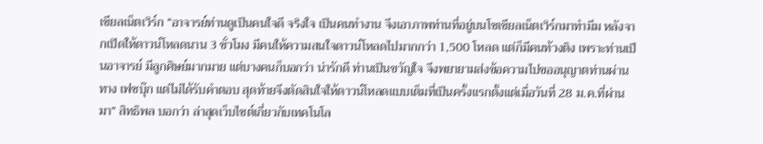เชียลเน็ตเวิร์ก “อาจารย์ท่านดูเป็นคนใจดี จริงใจ เป็นคนทำงาน จึงเอาภาพท่านที่อยู่บนโซเชียลเน็ตเวิร์กมาทำมีม หลังจากเปิดให้ดาวน์โหลดนาน 3 ชั่วโมง มีคนให้ความสนใจดาวน์โหลดไปมากกว่า 1,500 โหลด แต่ก็มีคนท้วงติง เพราะท่านเป็นอาจารย์ มีลูกศิษย์มากมาย แต่บางคนก็บอกว่า น่ารักดี ท่านเป็นขวัญใจ จึงพยายามส่งข้อความไปขออนุญาตท่านผ่านทาง เฟซบุ๊ก แต่ไม่ได้รับคำตอบ สุดท้ายจึงตัดสินใจให้ดาวน์โหลดแบบเต็มที่เป็นครั้งแรกตั้งแต่เมื่อวันที่ 28 ม.ค.ที่ผ่านมา” สิทธิพล บอกว่า ล่าสุดเว็บไซต์เกี่ยวกับเทคโนโล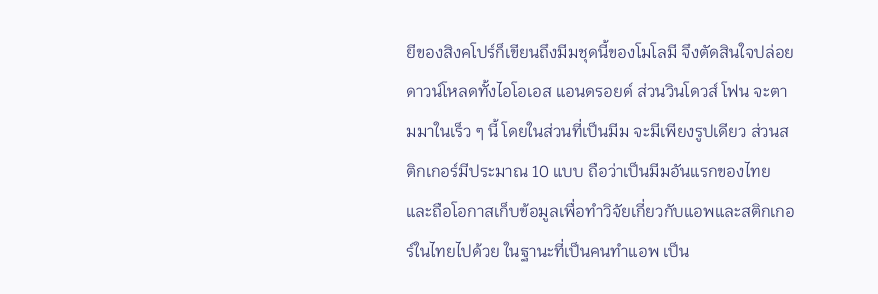ยีของสิงคโปร์ก็เขียนถึงมีมชุดนี้ของโมโลมี จึงตัดสินใจปล่อยดาวน์โหลดทั้งไอโอเอส แอนดรอยด์ ส่วนวินโดวส์ โฟน จะตามมาในเร็ว ๆ นี้ โดยในส่วนที่เป็นมีม จะมีเพียงรูปเดียว ส่วนสติกเกอร์มีประมาณ 10 แบบ ถือว่าเป็นมีมอันแรกของไทย และถือโอกาสเก็บข้อมูลเพื่อทำวิจัยเกี่ยวกับแอพและสติกเกอร์ในไทยไปด้วย ในฐานะที่เป็นคนทำแอพ เป็น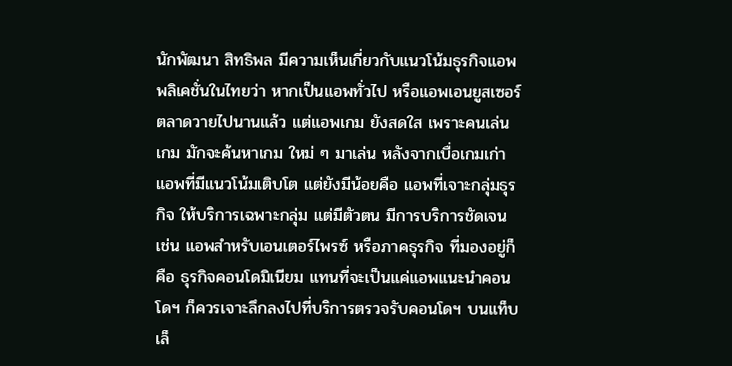นักพัฒนา สิทธิพล มีความเห็นเกี่ยวกับแนวโน้มธุรกิจแอพพลิเคชั่นในไทยว่า หากเป็นแอพทั่วไป หรือแอพเอนยูสเซอร์ ตลาดวายไปนานแล้ว แต่แอพเกม ยังสดใส เพราะคนเล่นเกม มักจะค้นหาเกม ใหม่ ๆ มาเล่น หลังจากเบื่อเกมเก่า แอพที่มีแนวโน้มเติบโต แต่ยังมีน้อยคือ แอพที่เจาะกลุ่มธุรกิจ ให้บริการเฉพาะกลุ่ม แต่มีตัวตน มีการบริการชัดเจน เช่น แอพสำหรับเอนเตอร์ไพรซ์ หรือภาคธุรกิจ ที่มองอยู่ก็คือ ธุรกิจคอนโดมิเนียม แทนที่จะเป็นแค่แอพแนะนำคอนโดฯ ก็ควรเจาะลึกลงไปที่บริการตรวจรับคอนโดฯ บนแท็บเล็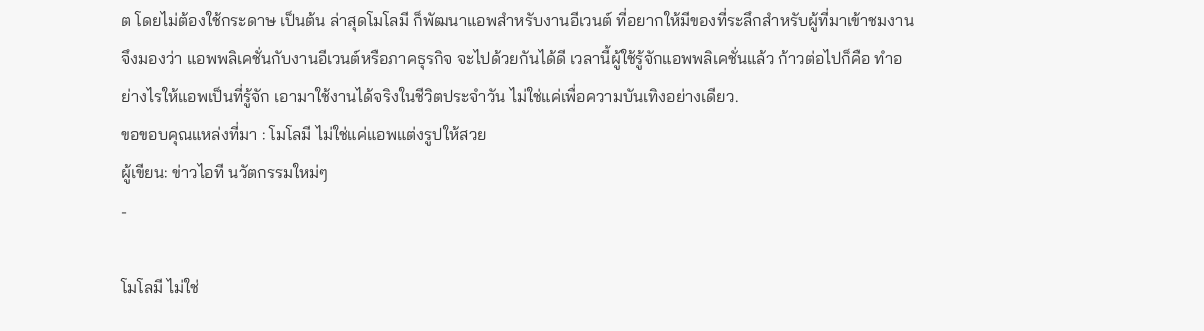ต โดยไม่ต้องใช้กระดาษ เป็นต้น ล่าสุดโมโลมี ก็พัฒนาแอพสำหรับงานอีเวนต์ ที่อยากให้มีของที่ระลึกสำหรับผู้ที่มาเข้าชมงาน จึงมองว่า แอพพลิเคชั่นกับงานอีเวนต์หรือภาคธุรกิจ จะไปด้วยกันได้ดี เวลานี้ผู้ใช้รู้จักแอพพลิเคชั่นแล้ว ก้าวต่อไปก็คือ ทำอย่างไรให้แอพเป็นที่รู้จัก เอามาใช้งานได้จริงในชีวิตประจำวัน ไม่ใช่แค่เพื่อความบันเทิงอย่างเดียว.
ขอขอบคุณแหล่งที่มา : โมโลมี ไม่ใช่แค่แอพแต่งรูปให้สวย
ผู้เขียน: ข่าวไอที นวัตกรรมใหม่ๆ
-

โมโลมี ไม่ใช่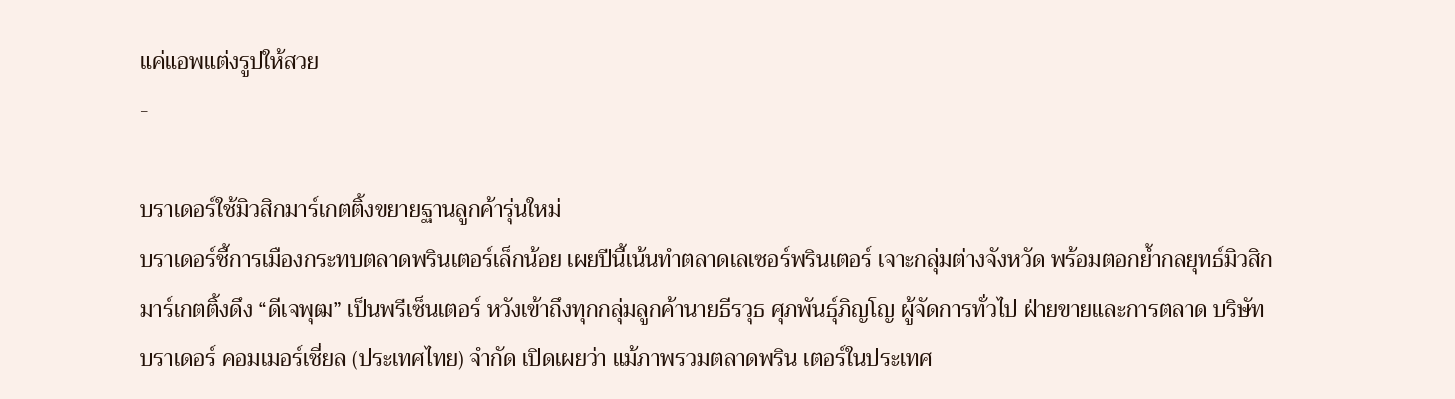แค่แอพแต่งรูปให้สวย
-

บราเดอร์ใช้มิวสิกมาร์เกตติ้งขยายฐานลูกค้ารุ่นใหม่
บราเดอร์ชี้การเมืองกระทบตลาดพรินเตอร์เล็กน้อย เผยปีนี้เน้นทำตลาดเลเซอร์พรินเตอร์ เจาะกลุ่มต่างจังหวัด พร้อมตอกย้ำกลยุทธ์มิวสิกมาร์เกตติ้งดึง “ดีเจพุฒ” เป็นพรีเซ็นเตอร์ หวังเข้าถึงทุกกลุ่มลูกค้านายธีรวุธ ศุภพันธุ์ภิญโญ ผู้จัดการทั่วไป ฝ่ายขายและการตลาด บริษัท บราเดอร์ คอมเมอร์เชี่ยล (ประเทศไทย) จำกัด เปิดเผยว่า แม้ภาพรวมตลาดพริน เตอร์ในประเทศ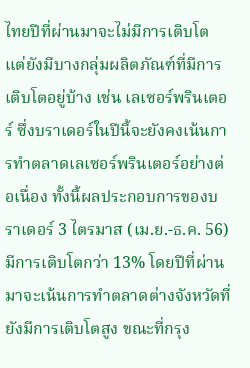ไทยปีที่ผ่านมาจะไม่มีการเติบโต แต่ยังมีบางกลุ่มผลิตภัณฑ์ที่มีการเติบโตอยู่บ้าง เช่น เลเซอร์พรินเตอร์ ซึ่งบราเดอร์ในปีนี้จะยังคงเน้นการทำตลาดเลเซอร์พรินเตอร์อย่างต่อเนื่อง ทั้งนี้ผลประกอบการของบราเดอร์ 3 ไตรมาส (เม.ย.-ธ.ค. 56) มีการเติบโตกว่า 13% โดยปีที่ผ่านมาจะเน้นการทำตลาดต่างจังหวัดที่ยังมีการเติบโตสูง ขณะที่กรุง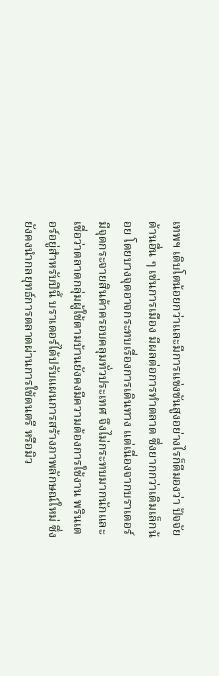เทพฯ เติบโตน้อยกว่าและมีการแข่งขันสูงอย่างไรก็ดีมองว่า ปัจจัยด้านอื่น ๆ เช่นการเมือง มีผลต่อการทำตลาด ซึ่งยากกว่าเดิมเล็กน้อย โดยบางจุดอาจกระทบเรื่องการเดินทาง แต่เนื่องจากบราเดอร์มีจุดกระจายสินค้าครอบคลุมทั่วประเทศ จึงไม่กระทบมากนักและเชื่อว่าตลาดกลุ่มผู้ใช้ตามบ้านยังคงมีความต้องการใช้งาน พรินเตอร์อยู่สำหรับปีนี้ บราเดอร์ได้ปรับแผนการสร้างภาพลักษณ์ใหม่ ซึ่งยังคงนำกลยุทธ์การตลาดผ่านการใช้ดนตรี หรือมิว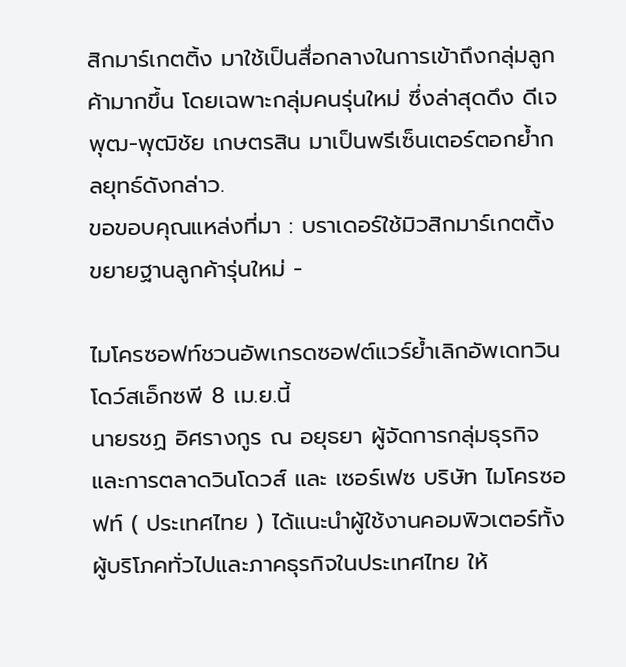สิกมาร์เกตติ้ง มาใช้เป็นสื่อกลางในการเข้าถึงกลุ่มลูกค้ามากขึ้น โดยเฉพาะกลุ่มคนรุ่นใหม่ ซึ่งล่าสุดดึง ดีเจพุฒ-พุฒิชัย เกษตรสิน มาเป็นพรีเซ็นเตอร์ตอกย้ำกลยุทธ์ดังกล่าว.
ขอขอบคุณแหล่งที่มา : บราเดอร์ใช้มิวสิกมาร์เกตติ้งขยายฐานลูกค้ารุ่นใหม่ -

ไมโครซอฟท์ชวนอัพเกรดซอฟต์แวร์ย้ำเลิกอัพเดทวินโดว์สเอ็กซพี 8 เม.ย.นี้
นายรชฏ อิศรางกูร ณ อยุธยา ผู้จัดการกลุ่มธุรกิจและการตลาดวินโดวส์ และ เซอร์เฟซ บริษัท ไมโครซอฟท์ ( ประเทศไทย ) ได้แนะนำผู้ใช้งานคอมพิวเตอร์ทั้งผู้บริโภคทั่วไปและภาคธุรกิจในประเทศไทย ให้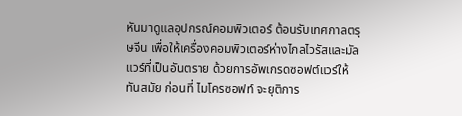หันมาดูแลอุปกรณ์คอมพิวเตอร์ ต้อนรับเทศกาลตรุษจีน เพื่อให้เครื่องคอมพิวเตอร์ห่างไกลไวรัสและมัลแวร์ที่เป็นอันตราย ด้วยการอัพเกรดซอฟต์แวร์ให้ทันสมัย ก่อนที่ ไมโครซอฟท์ จะยุติการ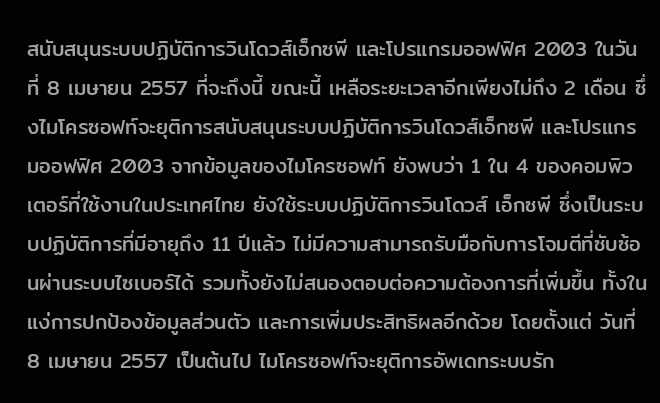สนับสนุนระบบปฏิบัติการวินโดวส์เอ็กซพี และโปรแกรมออฟฟิศ 2003 ในวันที่ 8 เมษายน 2557 ที่จะถึงนี้ ขณะนี้ เหลือระยะเวลาอีกเพียงไม่ถึง 2 เดือน ซึ่งไมโครซอฟท์จะยุติการสนับสนุนระบบปฏิบัติการวินโดวส์เอ็กซพี และโปรแกรมออฟฟิศ 2003 จากข้อมูลของไมโครซอฟท์ ยังพบว่า 1 ใน 4 ของคอมพิวเตอร์ที่ใช้งานในประเทศไทย ยังใช้ระบบปฏิบัติการวินโดวส์ เอ็กซพี ซึ่งเป็นระบบปฏิบัติการที่มีอายุถึง 11 ปีแล้ว ไม่มีความสามารถรับมือกับการโจมตีที่ซับซ้อนผ่านระบบไซเบอร์ได้ รวมทั้งยังไม่สนองตอบต่อความต้องการที่เพิ่มขึ้น ทั้งในแง่การปกป้องข้อมูลส่วนตัว และการเพิ่มประสิทธิผลอีกด้วย โดยตั้งแต่ วันที่ 8 เมษายน 2557 เป็นต้นไป ไมโครซอฟท์จะยุติการอัพเดทระบบรัก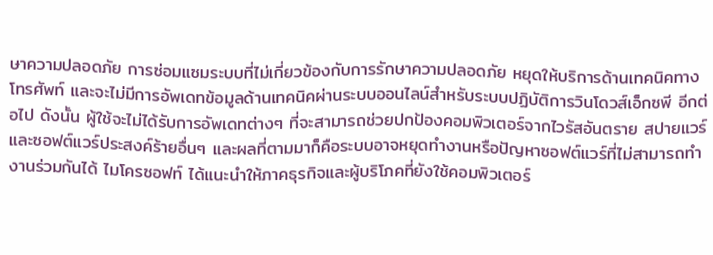ษาความปลอดภัย การซ่อมแซมระบบที่ไม่เกี่ยวข้องกับการรักษาความปลอดภัย หยุดให้บริการด้านเทคนิคทางโทรศัพท์ และจะไม่มีการอัพเดทข้อมูลด้านเทคนิคผ่านระบบออนไลน์สำหรับระบบปฏิบัติการวินโดวส์เอ็กซพี อีกต่อไป ดังนั้น ผู้ใช้จะไม่ได้รับการอัพเดทต่างๆ ที่จะสามารถช่วยปกป้องคอมพิวเตอร์จากไวรัสอันตราย สปายแวร์ และซอฟต์แวร์ประสงค์ร้ายอื่นๆ และผลที่ตามมาก็คือระบบอาจหยุดทำงานหรือปัญหาซอฟต์แวร์ที่ไม่สามารถทำงานร่วมกันได้ ไมโครซอฟท์ ได้แนะนำให้ภาคธุรกิจและผู้บริโภคที่ยังใช้คอมพิวเตอร์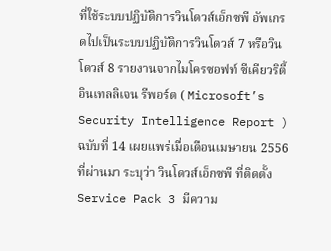ที่ใช้ระบบปฏิบัติการวินโดวส์เอ็กซพี อัพเกรดไปเป็นระบบปฏิบัติการวินโดวส์ 7 หรือวินโดวส์ 8 รายงานจากไมโครซอฟท์ ซีเคียวริตี้ อินเทลลิเจน รีพอร์ต ( Microsoft’s Security Intelligence Report ) ฉบับที่ 14 เผยแพร่เมื่อเดือนเมษายน 2556 ที่ผ่านมา ระบุว่า วินโดวส์เอ็กซพี ที่ติดตั้ง Service Pack 3 มีความ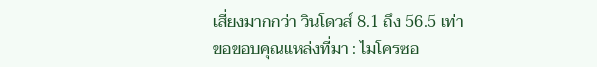เสี่ยงมากกว่า วินโดวส์ 8.1 ถึง 56.5 เท่า
ขอขอบคุณแหล่งที่มา : ไมโครซอ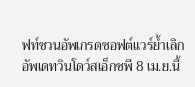ฟท์ชวนอัพเกรดซอฟต์แวร์ย้ำเลิกอัพเดทวินโดว์สเอ็กซพี 8 เม.ย.นี้